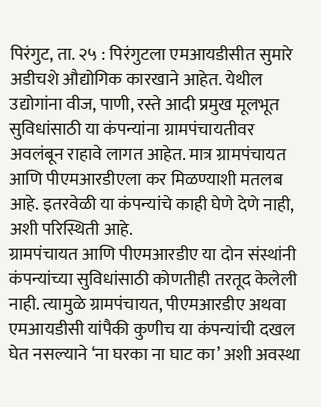पिरंगुट, ता. २५ : पिरंगुटला एमआयडीसीत सुमारे अडीचशे औद्योगिक कारखाने आहेत. येथील उद्योगांना वीज, पाणी, रस्ते आदी प्रमुख मूलभूत सुविधांसाठी या कंपन्यांना ग्रामपंचायतीवर अवलंबून राहावे लागत आहेत. मात्र ग्रामपंचायत आणि पीएमआरडीएला कर मिळण्याशी मतलब आहे. इतरवेळी या कंपन्यांचे काही घेणे देणे नाही, अशी परिस्थिती आहे.
ग्रामपंचायत आणि पीएमआरडीए या दोन संस्थांनी कंपन्यांच्या सुविधांसाठी कोणतीही तरतूद केलेली नाही. त्यामुळे ग्रामपंचायत, पीएमआरडीए अथवा एमआयडीसी यांपैकी कुणीच या कंपन्यांची दखल घेत नसल्याने ‘ना घरका ना घाट का’ अशी अवस्था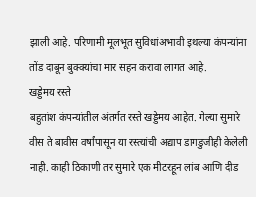झाली आहे. परिणामी मूलभूत सुविधांअभावी इथल्या कंपन्यांना तोंड दाबून बुक्क्यांचा मार सहन करावा लागत आहे.
खड्डेमय रस्ते
बहुतांश कंपन्यांतील अंतर्गत रस्ते खड्डेमय आहेत. गेल्या सुमारे वीस ते बावीस वर्षांपासून या रस्त्यांची अद्याप डागडुजीही केलेली नाही. काही ठिकाणी तर सुमारे एक मीटरहून लांब आणि दीड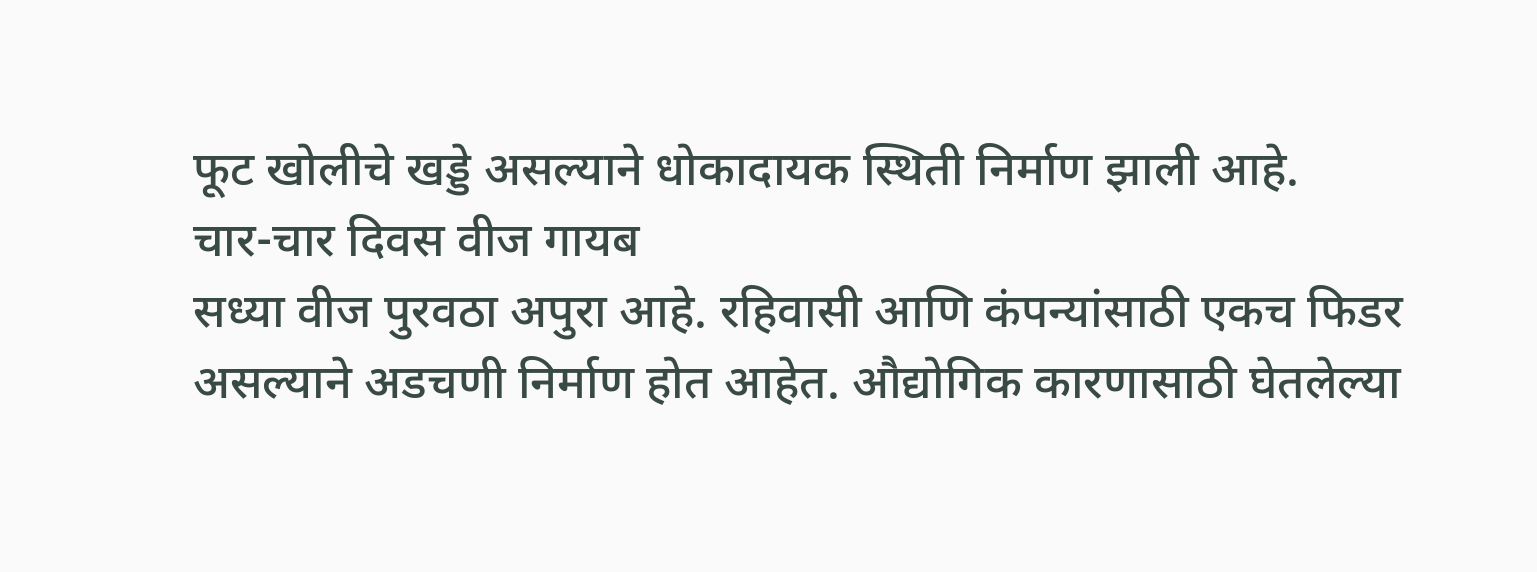फूट खोलीचे खड्डे असल्याने धोकादायक स्थिती निर्माण झाली आहे.
चार-चार दिवस वीज गायब
सध्या वीज पुरवठा अपुरा आहे. रहिवासी आणि कंपन्यांसाठी एकच फिडर असल्याने अडचणी निर्माण होत आहेत. औद्योगिक कारणासाठी घेतलेल्या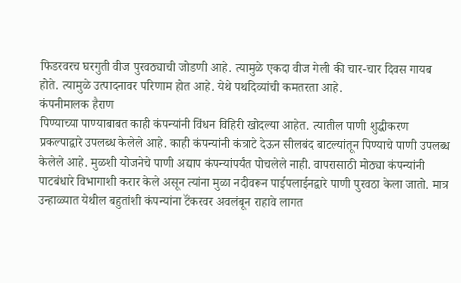फिडरवरच घरगुती वीज पुरवठ्याची जोडणी आहे. त्यामुळे एकदा वीज गेली की चार-चार दिवस गायब होते. त्यामुळे उत्पादनावर परिणाम होत आहे. येथे पथदिव्यांची कमतरता आहे.
कंपनीमालक हैराण
पिण्याच्या पाण्याबाबत काही कंपन्यांनी विंधन विहिरी खोदल्या आहेत. त्यातील पाणी शुद्धीकरण प्रकल्पाद्वारे उपलब्ध केलेले आहे. काही कंपन्यांनी कंत्राटे देऊन सीलबंद बाटल्यांतून पिण्याचे पाणी उपलब्ध केलेले आहे. मुळशी योजनेचे पाणी अद्याप कंपन्यांपर्यंत पोचलेले नाही. वापरासाठी मोठ्या कंपन्यांनी पाटबंधारे विभागाशी करार केले असून त्यांना मुळा नदीवरून पाईपलाईनद्वारे पाणी पुरवठा केला जातो. मात्र उन्हाळ्यात येथील बहुतांशी कंपन्यांना टॅंकरवर अवलंबून राहावे लागत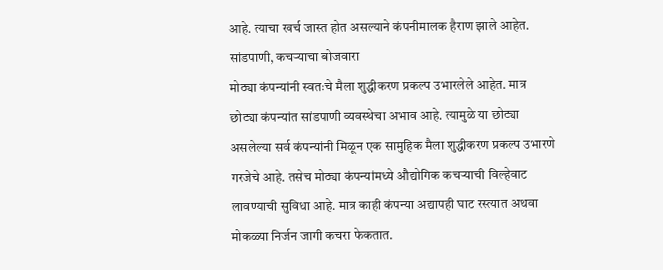आहे. त्याचा खर्च जास्त होत असल्याने कंपनीमालक हैराण झाले आहेत.
सांडपाणी, कचऱ्याचा बोजवारा
मोठ्या कंपन्यांनी स्वतःचे मैला शुद्धीकरण प्रकल्प उभारलेले आहेत. मात्र छोट्या कंपन्यांत सांडपाणी व्यवस्थेचा अभाव आहे. त्यामुळे या छोट्या असलेल्या सर्व कंपन्यांनी मिळून एक सामुहिक मैला शुद्धीकरण प्रकल्प उभारणे गरजेचे आहे. तसेच मोठ्या कंपन्यांमध्ये औद्योगिक कचऱ्याची विल्हेवाट लावण्याची सुविधा आहे. मात्र काही कंपन्या अद्यापही घाट रस्त्यात अथवा मोकळ्या निर्जन जागी कचरा फेकतात.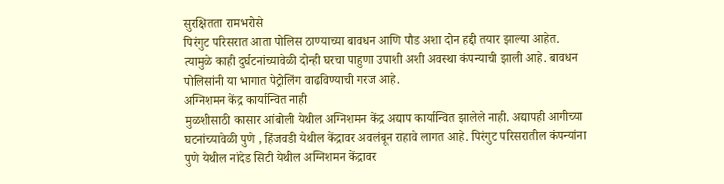सुरक्षितता रामभरोसे
पिरंगुट परिसरात आता पोलिस ठाण्याच्या बावधन आणि पौड अशा दोन हद्दी तयार झाल्या आहेत. त्यामुळे काही दुर्घटनांच्यावेळी दोन्ही घरचा पाहुणा उपाशी अशी अवस्था कंपन्याची झाली आहे. बावधन पोलिसांनी या भागात पेट्रोलिंग वाढविण्याची गरज आहे.
अग्निशमन केंद्र कार्यान्वित नाही
मुळशीसाठी कासार आंबोली येथील अग्निशमन केंद्र अद्याप कार्यान्वित झालेले नाही. अद्यापही आगीच्या घटनांच्यावेळी पुणे , हिंजवडी येथील केंद्रावर अवलंबून राहावे लागत आहे. पिरंगुट परिसरातील कंपन्यांना पुणे येथील नांदेड सिटी येथील अग्निशमन केंद्रावर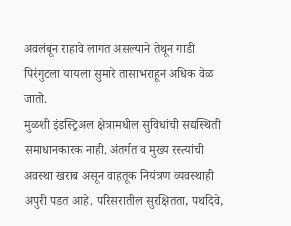अवलंबून राहावे लागत असल्याने तेथून गाडी पिरंगुटला यायला सुमारे तासाभराहून अधिक वेळ जातो.
मुळशी इंडस्ट्रिअल क्षेत्रामधील सुविधांची सद्यस्थिती समाधानकारक नाही. अंतर्गत व मुख्य रस्त्यांची अवस्था खराब असून वाहतूक नियंत्रण व्यवस्थाही अपुरी पडत आहे. परिसरातील सुरक्षितता, पथदिवे,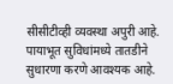सीसीटीव्ही व्यवस्था अपुरी आहे. पायाभूत सुविधांमध्ये तातडीने सुधारणा करणे आवश्यक आहे.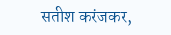सतीश करंजकर,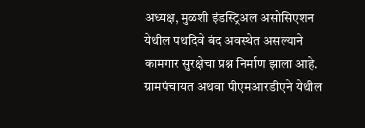अध्यक्ष, मुळशी इंडस्ट्रिअल असोसिएशन
येथील पथदिवे बंद अवस्थेत असल्याने कामगार सुरक्षेचा प्रश्न निर्माण झाला आहे. ग्रामपंचायत अथवा पीएमआरडीएने येथील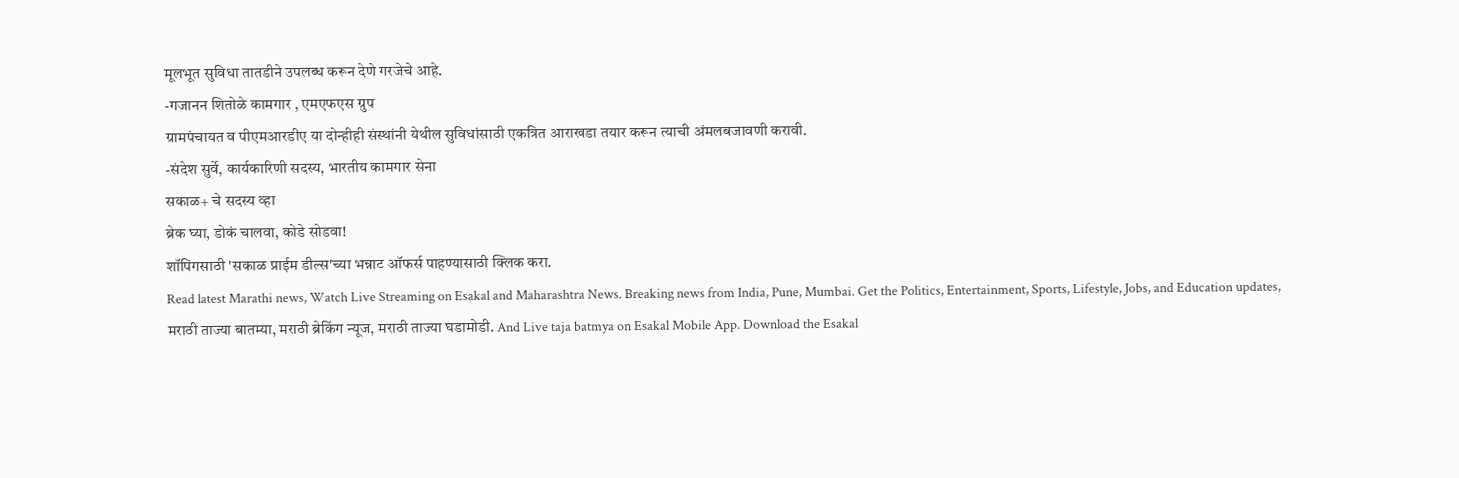मूलभूत सुविधा तातडीने उपलब्ध करून देणे गरजेचे आहे.
-गजानन शितोळे कामगार , एमएफएस ग्रुप
ग्रामपंचायत व पीएमआरडीए या दोन्हीही संस्थांनी येथील सुविधांसाठी एकत्रित आराखडा तयार करून त्याची अंमलबजावणी करावी.
-संदेश सुर्वे, कार्यकारिणी सदस्य, भारतीय कामगार सेना
सकाळ+ चे सदस्य व्हा
ब्रेक घ्या, डोकं चालवा, कोडे सोडवा!
शॉपिंगसाठी 'सकाळ प्राईम डील्स'च्या भन्नाट ऑफर्स पाहण्यासाठी क्लिक करा.
Read latest Marathi news, Watch Live Streaming on Esakal and Maharashtra News. Breaking news from India, Pune, Mumbai. Get the Politics, Entertainment, Sports, Lifestyle, Jobs, and Education updates, मराठी ताज्या बातम्या, मराठी ब्रेकिंग न्यूज, मराठी ताज्या घडामोडी. And Live taja batmya on Esakal Mobile App. Download the Esakal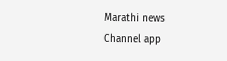Marathi news Channel app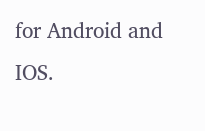for Android and IOS.